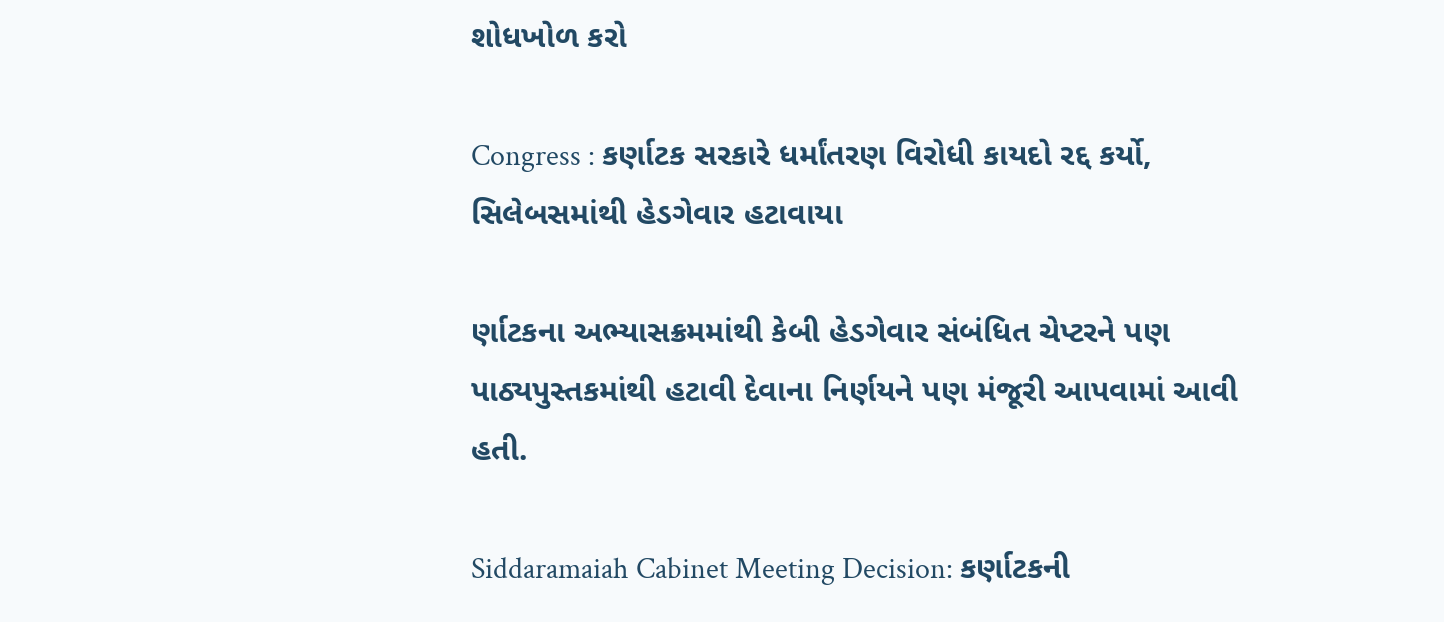શોધખોળ કરો

Congress : કર્ણાટક સરકારે ધર્માંતરણ વિરોધી કાયદો રદ્દ કર્યો, સિલેબસમાંથી હેડગેવાર હટાવાયા

ર્ણાટકના અભ્યાસક્રમમાંથી કેબી હેડગેવાર સંબંધિત ચેપ્ટરને પણ પાઠ્યપુસ્તકમાંથી હટાવી દેવાના નિર્ણયને પણ મંજૂરી આપવામાં આવી હતી.

Siddaramaiah Cabinet Meeting Decision: કર્ણાટકની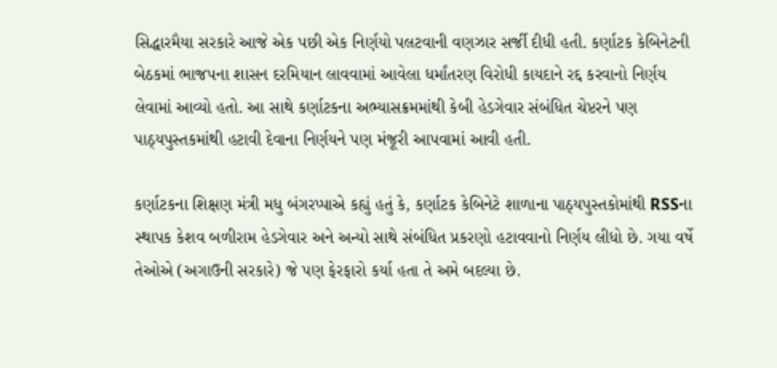સિદ્ધારમૈયા સરકારે આજે એક પછી એક નિર્ણયો પલટવાની વણઝાર સર્જી દીધી હતી. કર્ણાટક કેબિનેટની બેઠકમાં ભાજપના શાસન દરમિયાન લાવવામાં આવેલા ધર્માંતરણ વિરોધી કાયદાને રદ્દ કરવાનો નિર્ણય લેવામાં આવ્યો હતો. આ સાથે કર્ણાટકના અભ્યાસક્રમમાંથી કેબી હેડગેવાર સંબંધિત ચેપ્ટરને પણ પાઠ્યપુસ્તકમાંથી હટાવી દેવાના નિર્ણયને પણ મંજૂરી આપવામાં આવી હતી.

કર્ણાટકના શિક્ષણ મંત્રી મધુ બંગરપ્પાએ કહ્યું હતું કે, કર્ણાટક કેબિનેટે શાળાના પાઠ્યપુસ્તકોમાંથી RSSના સ્થાપક કેશવ બળીરામ હેડગેવાર અને અન્યો સાથે સંબંધિત પ્રકરણો હટાવવાનો નિર્ણય લીધો છે. ગયા વર્ષે તેઓએ (અગાઉની સરકારે) જે પણ ફેરફારો કર્યા હતા તે અમે બદલ્યા છે.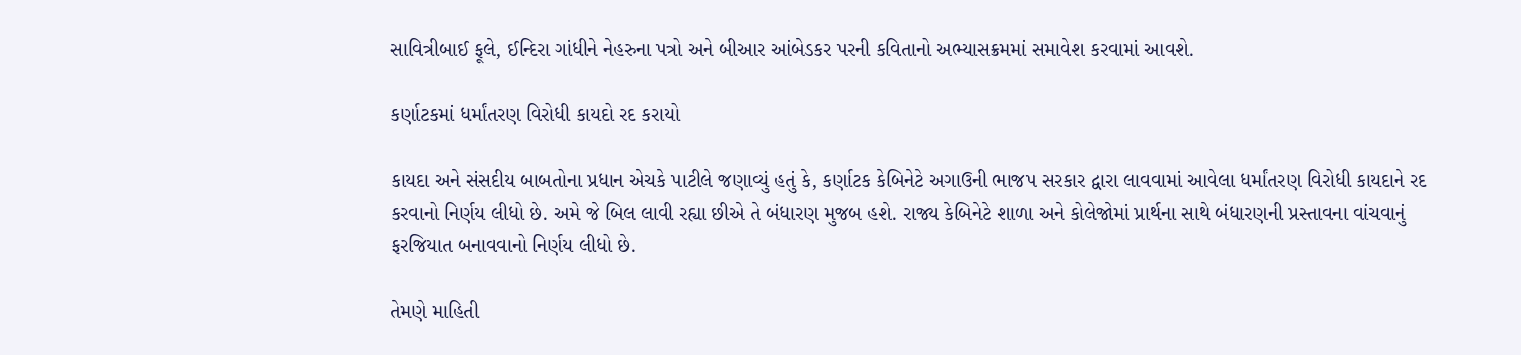સાવિત્રીબાઈ ફૂલે, ઈન્દિરા ગાંધીને નેહરુના પત્રો અને બીઆર આંબેડકર પરની કવિતાનો અભ્યાસક્રમમાં સમાવેશ કરવામાં આવશે.

કર્ણાટકમાં ધર્માંતરણ વિરોધી કાયદો રદ કરાયો

કાયદા અને સંસદીય બાબતોના પ્રધાન એચકે પાટીલે જણાવ્યું હતું કે, કર્ણાટક કેબિનેટે અગાઉની ભાજપ સરકાર દ્વારા લાવવામાં આવેલા ધર્માંતરણ વિરોધી કાયદાને રદ કરવાનો નિર્ણય લીધો છે. અમે જે બિલ લાવી રહ્યા છીએ તે બંધારણ મુજબ હશે. રાજ્ય કેબિનેટે શાળા અને કોલેજોમાં પ્રાર્થના સાથે બંધારણની પ્રસ્તાવના વાંચવાનું ફરજિયાત બનાવવાનો નિર્ણય લીધો છે.

તેમણે માહિતી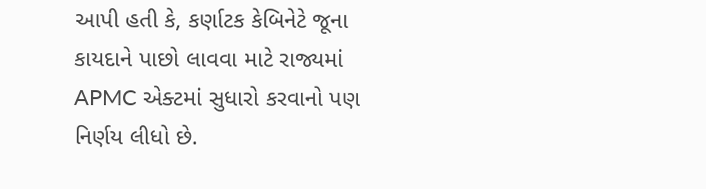આપી હતી કે, કર્ણાટક કેબિનેટે જૂના કાયદાને પાછો લાવવા માટે રાજ્યમાં APMC એક્ટમાં સુધારો કરવાનો પણ નિર્ણય લીધો છે.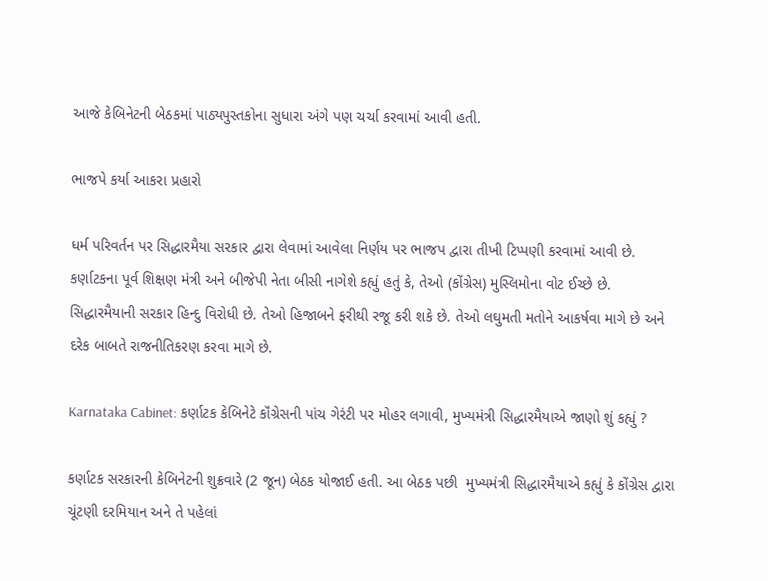આજે કેબિનેટની બેઠકમાં પાઠ્યપુસ્તકોના સુધારા અંગે પણ ચર્ચા કરવામાં આવી હતી.

ભાજપે કર્યા આકરા પ્રહારો

ધર્મ પરિવર્તન પર સિદ્ધારમૈયા સરકાર દ્વારા લેવામાં આવેલા નિર્ણય પર ભાજપ દ્વારા તીખી ટિપ્પણી કરવામાં આવી છે. કર્ણાટકના પૂર્વ શિક્ષણ મંત્રી અને બીજેપી નેતા બીસી નાગેશે કહ્યું હતું કે, તેઓ (કોંગ્રેસ) મુસ્લિમોના વોટ ઈચ્છે છે. સિદ્ધારમૈયાની સરકાર હિન્દુ વિરોધી છે. તેઓ હિજાબને ફરીથી રજૂ કરી શકે છે. તેઓ લઘુમતી મતોને આકર્ષવા માગે છે અને દરેક બાબતે રાજનીતિકરણ કરવા માગે છે.

Karnataka Cabinet: કર્ણાટક કેબિનેટે કૉંગ્રેસની પાંચ ગેરંટી પર મોહર લગાવી, મુખ્યમંત્રી સિદ્ધારમૈયાએ જાણો શું કહ્યું ?

કર્ણાટક સરકારની કેબિનેટની શુક્રવારે (2 જૂન) બેઠક યોજાઈ હતી. આ બેઠક પછી  મુખ્યમંત્રી સિદ્ધારમૈયાએ કહ્યું કે કોંગ્રેસ દ્વારા ચૂંટણી દરમિયાન અને તે પહેલાં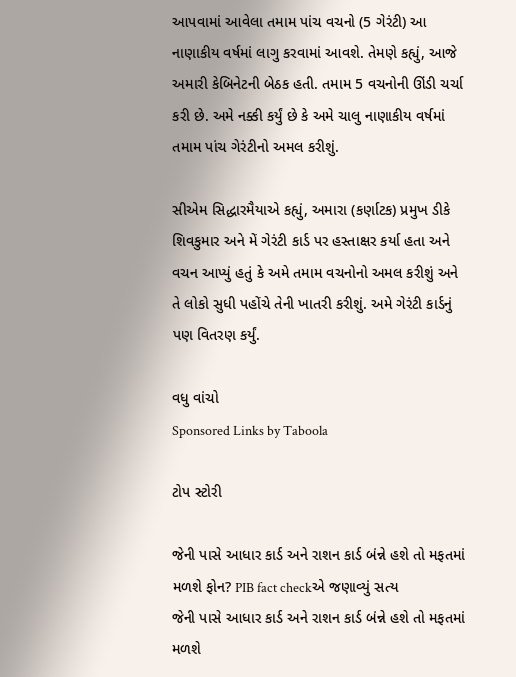આપવામાં આવેલા તમામ પાંચ વચનો (5 ગેરંટી) આ નાણાકીય વર્ષમાં લાગુ કરવામાં આવશે. તેમણે કહ્યું, આજે અમારી કેબિનેટની બેઠક હતી. તમામ 5 વચનોની ઊંડી ચર્ચા કરી છે. અમે નક્કી કર્યું છે કે અમે ચાલુ નાણાકીય વર્ષમાં તમામ પાંચ ગેરંટીનો અમલ કરીશું.

સીએમ સિદ્ધારમૈયાએ કહ્યું, અમારા (કર્ણાટક) પ્રમુખ ડીકે શિવકુમાર અને મેં ગેરંટી કાર્ડ પર હસ્તાક્ષર કર્યા હતા અને વચન આપ્યું હતું કે અમે તમામ વચનોનો અમલ કરીશું અને તે લોકો સુધી પહોંચે તેની ખાતરી કરીશું. અમે ગેરંટી કાર્ડનું પણ વિતરણ કર્યું.

વધુ વાંચો
Sponsored Links by Taboola

ટોપ સ્ટોરી

જેની પાસે આધાર કાર્ડ અને રાશન કાર્ડ બંન્ને હશે તો મફતમાં મળશે ફોન? PIB fact checkએ જણાવ્યું સત્ય
જેની પાસે આધાર કાર્ડ અને રાશન કાર્ડ બંન્ને હશે તો મફતમાં મળશે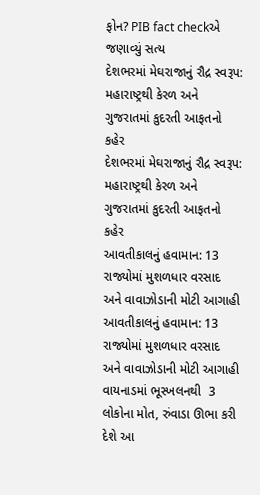ફોન? PIB fact checkએ જણાવ્યું સત્ય
દેશભરમાં મેઘરાજાનું રૌદ્ર સ્વરૂપ: મહારાષ્ટ્રથી કેરળ અને ગુજરાતમાં કુદરતી આફતનો કહેર
દેશભરમાં મેઘરાજાનું રૌદ્ર સ્વરૂપ: મહારાષ્ટ્રથી કેરળ અને ગુજરાતમાં કુદરતી આફતનો કહેર
આવતીકાલનું હવામાન: 13 રાજ્યોમાં મુશળધાર વરસાદ અને વાવાઝોડાની મોટી આગાહી
આવતીકાલનું હવામાન: 13 રાજ્યોમાં મુશળધાર વરસાદ અને વાવાઝોડાની મોટી આગાહી
વાયનાડમાં ભૂસ્ખલનથી  3 લોકોના મોત, રુંવાડા ઊભા કરી દેશે આ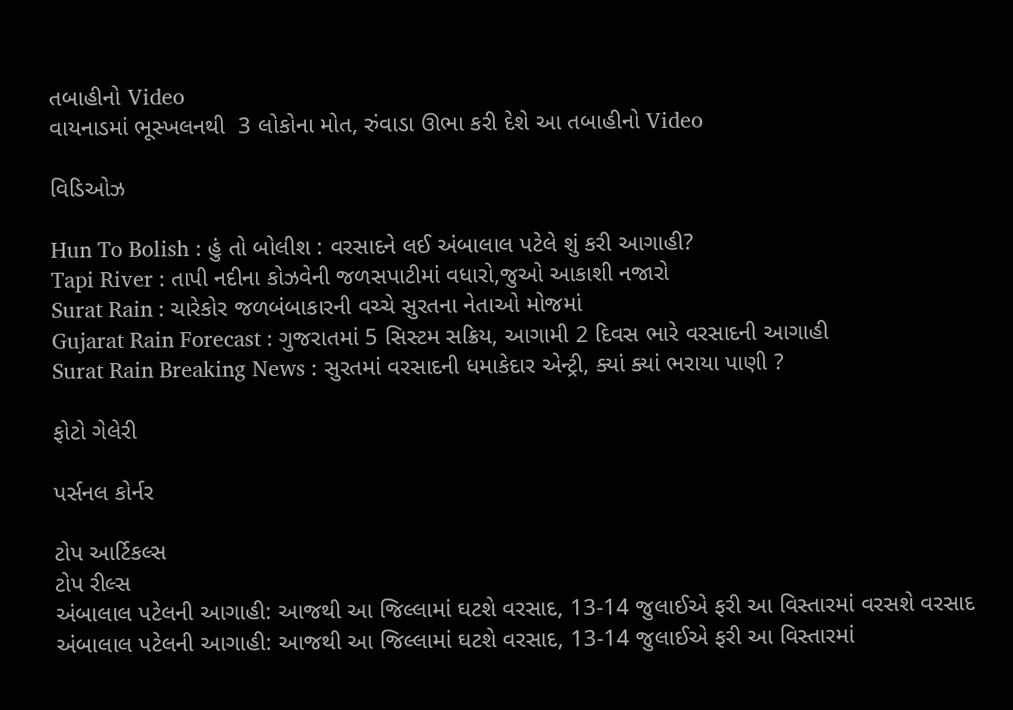તબાહીનો Video
વાયનાડમાં ભૂસ્ખલનથી  3 લોકોના મોત, રુંવાડા ઊભા કરી દેશે આ તબાહીનો Video

વિડિઓઝ

Hun To Bolish : હું તો બોલીશ : વરસાદને લઈ અંબાલાલ પટેલે શું કરી આગાહી?
Tapi River : તાપી નદીના કોઝવેની જળસપાટીમાં વધારો,જુઓ આકાશી નજારો
Surat Rain : ચારેકોર જળબંબાકારની વચ્ચે સુરતના નેતાઓ મોજમાં
Gujarat Rain Forecast : ગુજરાતમાં 5 સિસ્ટમ સક્રિય, આગામી 2 દિવસ ભારે વરસાદની આગાહી
Surat Rain Breaking News : સુરતમાં વરસાદની ધમાકેદાર એન્ટ્રી, ક્યાં ક્યાં ભરાયા પાણી ?

ફોટો ગેલેરી

પર્સનલ કોર્નર

ટોપ આર્ટિકલ્સ
ટોપ રીલ્સ
અંબાલાલ પટેલની આગાહી: આજથી આ જિલ્લામાં ઘટશે વરસાદ, 13-14 જુલાઈએ ફરી આ વિસ્તારમાં વરસશે વરસાદ
અંબાલાલ પટેલની આગાહી: આજથી આ જિલ્લામાં ઘટશે વરસાદ, 13-14 જુલાઈએ ફરી આ વિસ્તારમાં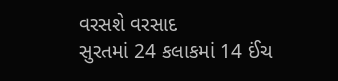વરસશે વરસાદ
સુરતમાં 24 કલાકમાં 14 ઈંચ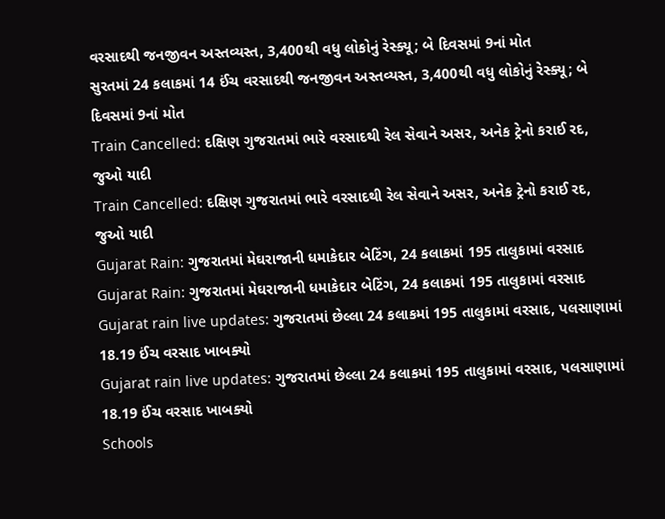વરસાદથી જનજીવન અસ્તવ્યસ્ત, 3,400થી વધુ લોકોનું રેસ્ક્યૂ; બે દિવસમાં 9નાં મોત
સુરતમાં 24 કલાકમાં 14 ઈંચ વરસાદથી જનજીવન અસ્તવ્યસ્ત, 3,400થી વધુ લોકોનું રેસ્ક્યૂ; બે દિવસમાં 9નાં મોત
Train Cancelled: દક્ષિણ ગુજરાતમાં ભારે વરસાદથી રેલ સેવાને અસર, અનેક ટ્રેનો કરાઈ રદ, જુઓ યાદી
Train Cancelled: દક્ષિણ ગુજરાતમાં ભારે વરસાદથી રેલ સેવાને અસર, અનેક ટ્રેનો કરાઈ રદ, જુઓ યાદી
Gujarat Rain: ગુજરાતમાં મેઘરાજાની ધમાકેદાર બેટિંગ, 24 કલાકમાં 195 તાલુકામાં વરસાદ
Gujarat Rain: ગુજરાતમાં મેઘરાજાની ધમાકેદાર બેટિંગ, 24 કલાકમાં 195 તાલુકામાં વરસાદ
Gujarat rain live updates: ગુજરાતમાં છેલ્લા 24 કલાકમાં 195 તાલુકામાં વરસાદ, પલસાણામાં 18.19 ઈંચ વરસાદ ખાબક્યો
Gujarat rain live updates: ગુજરાતમાં છેલ્લા 24 કલાકમાં 195 તાલુકામાં વરસાદ, પલસાણામાં 18.19 ઈંચ વરસાદ ખાબક્યો
Schools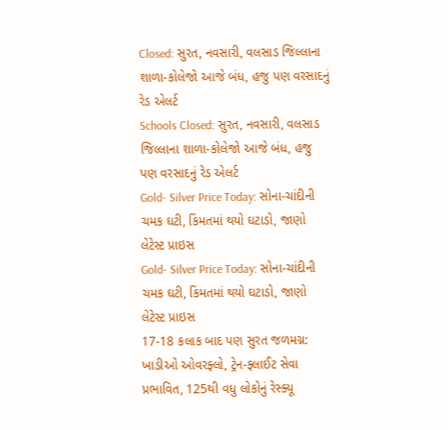Closed: સુરત, નવસારી, વલસાડ જિલ્લાના શાળા-કોલેજો આજે બંધ, હજુ પણ વરસાદનું રેડ એલર્ટ
Schools Closed: સુરત, નવસારી, વલસાડ જિલ્લાના શાળા-કોલેજો આજે બંધ, હજુ પણ વરસાદનું રેડ એલર્ટ
Gold- Silver Price Today: સોના-ચાંદીની ચમક ઘટી, કિંમતમાં થયો ઘટાડો, જાણો લેટેસ્ટ પ્રાઇસ
Gold- Silver Price Today: સોના-ચાંદીની ચમક ઘટી, કિંમતમાં થયો ઘટાડો, જાણો લેટેસ્ટ પ્રાઇસ
17-18 કલાક બાદ પણ સુરત જળમગ્ન: ખાડીઓ ઓવરફ્લો, ટ્રેન-ફ્લાઈટ સેવા પ્રભાવિત, 125થી વધુ લોકોનું રેસ્ક્યૂ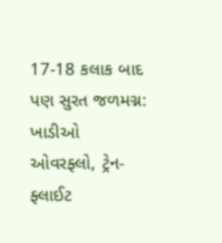17-18 કલાક બાદ પણ સુરત જળમગ્ન: ખાડીઓ ઓવરફ્લો, ટ્રેન-ફ્લાઈટ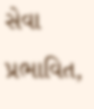સેવા પ્રભાવિત,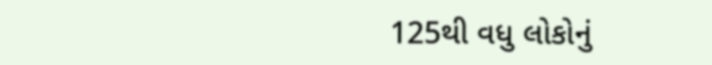125થી વધુ લોકોનું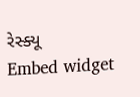રેસ્ક્યૂ
Embed widget